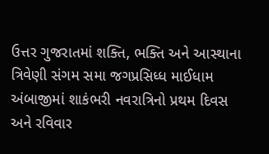ઉત્તર ગુજરાતમાં શક્તિ, ભક્તિ અને આસ્થાના ત્રિવેણી સંગમ સમા જગપ્રસિધ્ધ માઈધામ અંબાજીમાં શાકંભરી નવરાત્રિનો પ્રથમ દિવસ અને રવિવાર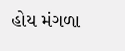હોય મંગળા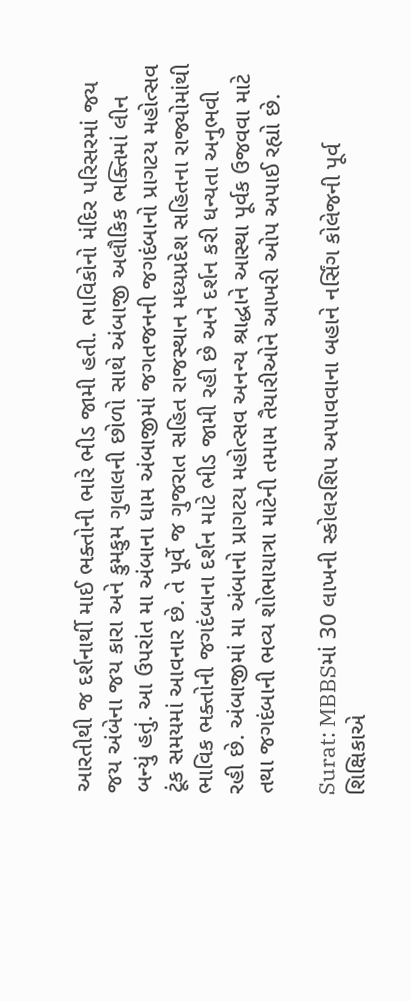આરતીથી જ દર્શનાર્થી માઈ ભક્તોની ભારે ભીડ જામી હતી. ભાવિકોનો મંદિર પરિસરમાં જય જય અંબેના જય કારા અને કુમકુમ ગુલાલની છોળો સાથે અંબાજી અલૌકિક ભક્તિમાં લીન બન્યું હતું. આ ઉપરાંત મા અંબાના ધામ અંબાજીમાં જગતજનની જગદંબાનો પ્રાગટય મહોત્સવ ટૂંક સમયમાં આવનાર છે. તે પૂર્વે જ ગુજરાત સહિત રાજસ્થાન મધ્યપ્રદેશ સહિતના રાજ્યોમાંથી ભાવિક ભક્તોની જગદંબાના દર્શન માટે ભીડ જામી રહી છે અને દર્શન કરી ધન્યતા અનુભવી રહી છે. અંબાજીમાં મા અંબાનો પ્રાગટય મહોત્સવ અનન્ય શ્રાદ્ધાને આસ્થા પૂર્વક ઉજવવા માટે તથા જગદંબાની ભવ્ય શોભાયાત્રા માટેની તમામ તૈયારીઓને આખરી ઓપ અપાઈ રહ્યો છે.

Surat: MBBSમાં 30 લાખની સ્કોલરશિપ અપાવવાના બહાને નર્સિંગ કોલેજની પૂર્વ શિક્ષિકાએ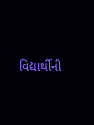વિદ્યાર્થીની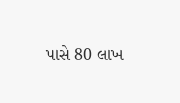પાસે 80 લાખ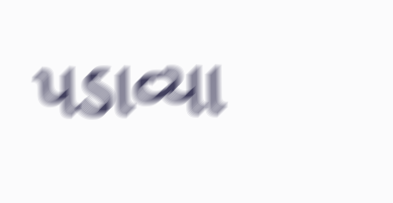પડાવ્યા